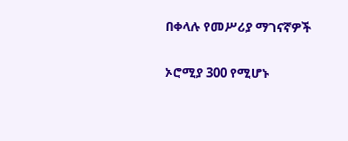በቀላሉ የመሥሪያ ማገናኛዎች

ኦሮሚያ 300 የሚሆኑ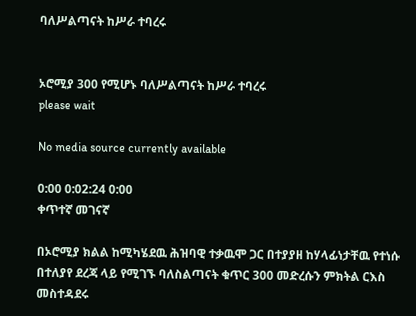ባለሥልጣናት ከሥራ ተባረሩ


ኦሮሚያ 300 የሚሆኑ ባለሥልጣናት ከሥራ ተባረሩ
please wait

No media source currently available

0:00 0:02:24 0:00
ቀጥተኛ መገናኛ

በኦሮሚያ ክልል ከሚካሄደዉ ሕዝባዊ ተቃዉሞ ጋር በተያያዘ ከሃላፊነታቸዉ የተነሱ በተለያየ ደረጃ ላይ የሚገኙ ባለስልጣናት ቁጥር 300 መድረሱን ምክትል ርእስ መስተዳደሩ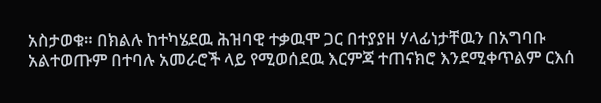አስታወቁ። በክልሉ ከተካሄደዉ ሕዝባዊ ተቃዉሞ ጋር በተያያዘ ሃላፊነታቸዉን በአግባቡ አልተወጡም በተባሉ አመራሮች ላይ የሚወሰደዉ እርምጃ ተጠናክሮ እንደሚቀጥልም ርእሰ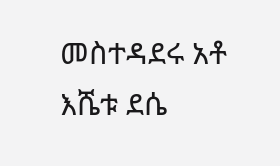መስተዳደሩ አቶ እሼቱ ደሴ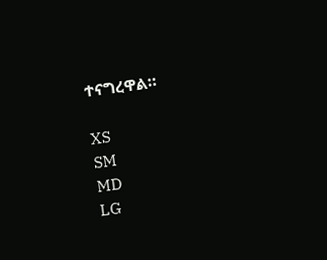ተናግረዋል።

XS
SM
MD
LG